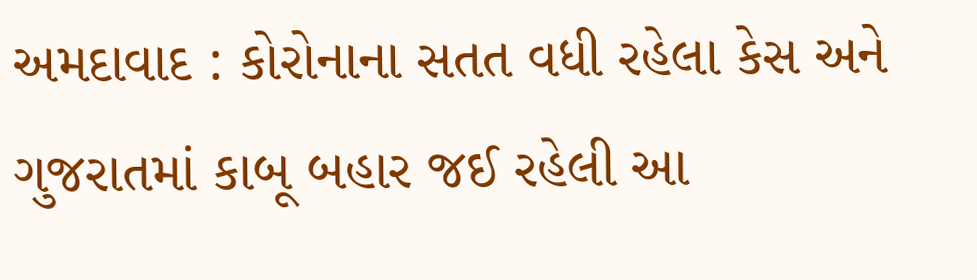અમદાવાદ : કોરોનાના સતત વધી રહેલા કેસ અને ગુજરાતમાં કાબૂ બહાર જઈ રહેલી આ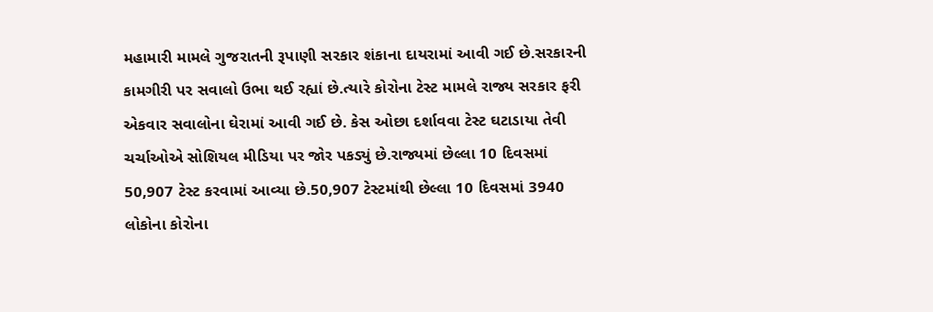મહામારી મામલે ગુજરાતની રૂપાણી સરકાર શંકાના દાયરામાં આવી ગઈ છે.સરકારની કામગીરી પર સવાલો ઉભા થઈ રહ્યાં છે.ત્યારે કોરોના ટેસ્ટ મામલે રાજ્ય સરકાર ફરી એકવાર સવાલોના ઘેરામાં આવી ગઈ છે. કેસ ઓછા દર્શાવવા ટેસ્ટ ઘટાડાયા તેવી ચર્ચાઓએ સોશિયલ મીડિયા પર જોર પકડ્યું છે.રાજ્યમાં છેલ્લા 10 દિવસમાં 50,907 ટેસ્ટ કરવામાં આવ્યા છે.50,907 ટેસ્ટમાંથી છેલ્લા 10 દિવસમાં 3940 લોકોના કોરોના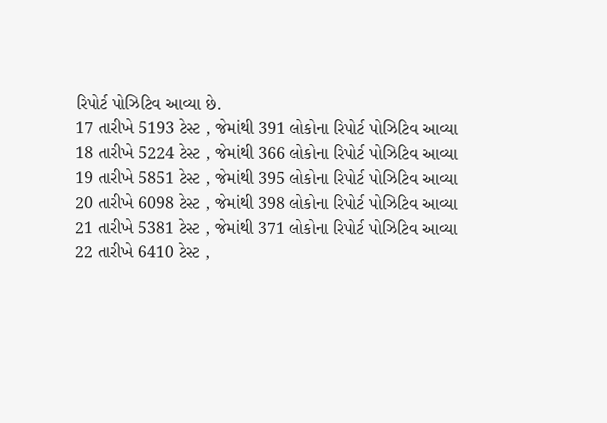રિપોર્ટ પોઝિટિવ આવ્યા છે.
17 તારીખે 5193 ટેસ્ટ , જેમાંથી 391 લોકોના રિપોર્ટ પોઝિટિવ આવ્યા
18 તારીખે 5224 ટેસ્ટ , જેમાંથી 366 લોકોના રિપોર્ટ પોઝિટિવ આવ્યા
19 તારીખે 5851 ટેસ્ટ , જેમાંથી 395 લોકોના રિપોર્ટ પોઝિટિવ આવ્યા
20 તારીખે 6098 ટેસ્ટ , જેમાંથી 398 લોકોના રિપોર્ટ પોઝિટિવ આવ્યા
21 તારીખે 5381 ટેસ્ટ , જેમાંથી 371 લોકોના રિપોર્ટ પોઝિટિવ આવ્યા
22 તારીખે 6410 ટેસ્ટ ,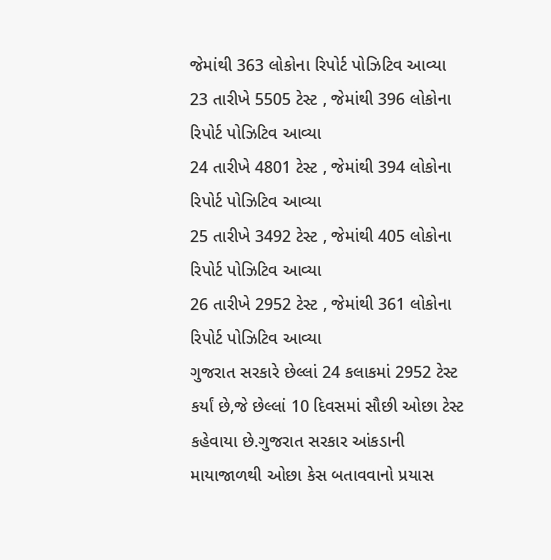જેમાંથી 363 લોકોના રિપોર્ટ પોઝિટિવ આવ્યા
23 તારીખે 5505 ટેસ્ટ , જેમાંથી 396 લોકોના રિપોર્ટ પોઝિટિવ આવ્યા
24 તારીખે 4801 ટેસ્ટ , જેમાંથી 394 લોકોના રિપોર્ટ પોઝિટિવ આવ્યા
25 તારીખે 3492 ટેસ્ટ , જેમાંથી 405 લોકોના રિપોર્ટ પોઝિટિવ આવ્યા
26 તારીખે 2952 ટેસ્ટ , જેમાંથી 361 લોકોના રિપોર્ટ પોઝિટિવ આવ્યા
ગુજરાત સરકારે છેલ્લાં 24 કલાકમાં 2952 ટેસ્ટ કર્યાં છે,જે છેલ્લાં 10 દિવસમાં સૌછી ઓછા ટેસ્ટ કહેવાયા છે.ગુજરાત સરકાર આંકડાની માયાજાળથી ઓછા કેસ બતાવવાનો પ્રયાસ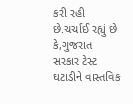કરી રહી છે.ચર્ચાઈ રહ્યું છે કે,ગુજરાત સરકાર ટેસ્ટ ઘટાડીને વાસ્તવિક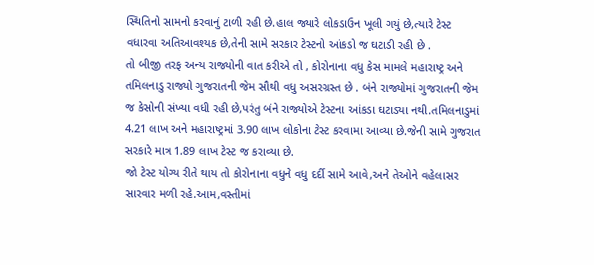સ્થિતિનો સામનો કરવાનું ટાળી રહી છે.હાલ જ્યારે લોકડાઉન ખૂલી ગયું છે,ત્યારે ટેસ્ટ વધારવા અતિઆવશ્યક છે,તેની સામે સરકાર ટેસ્ટનો આંકડો જ ઘટાડી રહી છે .
તો બીજી તરફ અન્ય રાજ્યોની વાત કરીએ તો , કોરોનાના વધુ કેસ મામલે મહારાષ્ટ્ર અને તમિલનાડુ રાજ્યો ગુજરાતની જેમ સૌથી વધુ અસરગ્રસ્ત છે . બંને રાજ્યોમાં ગુજરાતની જેમ જ કેસોની સંખ્યા વધી રહી છે,પરંતુ બંને રાજ્યોએ ટેસ્ટના આંકડા ઘટાડ્યા નથી.તમિલનાડુમાં 4.21 લાખ અને મહારાષ્ટ્રમાં 3.90 લાખ લોકોના ટેસ્ટ કરવામા આવ્યા છે.જેની સામે ગુજરાત સરકારે માત્ર 1.89 લાખ ટેસ્ટ જ કરાવ્યા છે.
જો ટેસ્ટ યોગ્ય રીતે થાય તો કોરોનાના વધુને વધુ દર્દી સામે આવે,અને તેઓને વહેલાસર સારવાર મળી રહે.આમ,વસ્તીમાં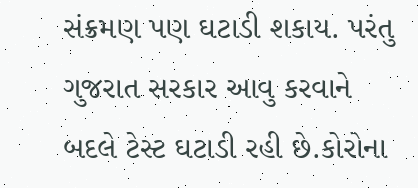સંક્રમણ પણ ઘટાડી શકાય. પરંતુ ગુજરાત સરકાર આવુ કરવાને બદલે ટેસ્ટ ઘટાડી રહી છે.કોરોના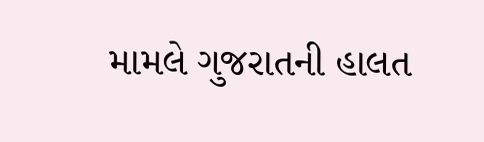મામલે ગુજરાતની હાલત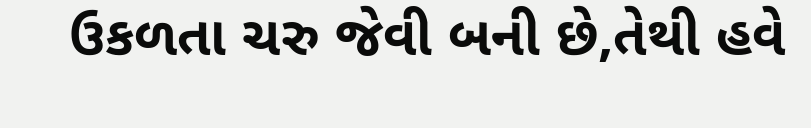ઉકળતા ચરુ જેવી બની છે,તેથી હવે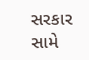સરકાર સામે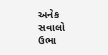અનેક સવાલો ઉભા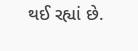થઈ રહ્યાં છે.